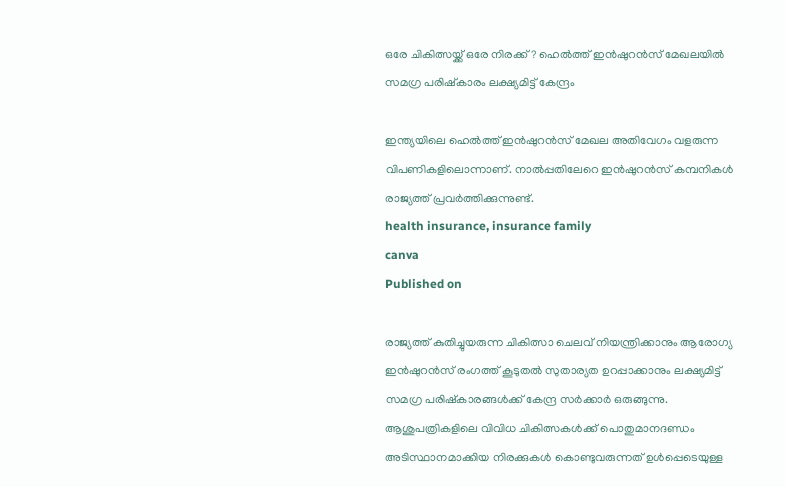ഒരേ ചികിത്സയ്ക്ക് ഒരേ നിരക്ക്? ഹെല്‍ത്ത് ഇന്‍ഷുറന്‍സ് മേഖലയില്‍ സമഗ്ര പരിഷ്‌കാരം ലക്ഷ്യമിട്ട് കേന്ദ്രം

ഇന്ത്യയിലെ ഹെല്‍ത്ത് ഇന്‍ഷുറന്‍സ് മേഖല അതിവേഗം വളരുന്ന വിപണികളിലൊന്നാണ്. നാല്‍പ്പതിലേറെ ഇന്‍ഷുറന്‍സ് കമ്പനികള്‍ രാജ്യത്ത് പ്രവര്‍ത്തിക്കുന്നുണ്ട്.
health insurance, insurance family
canva
Published on

രാജ്യത്ത് കുതിച്ചുയരുന്ന ചികിത്സാ ചെലവ് നിയന്ത്രിക്കാനും ആരോഗ്യ ഇന്‍ഷുറന്‍സ് രംഗത്ത് കൂടുതല്‍ സുതാര്യത ഉറപ്പാക്കാനും ലക്ഷ്യമിട്ട് സമഗ്ര പരിഷ്‌കാരങ്ങള്‍ക്ക് കേന്ദ്ര സര്‍ക്കാര്‍ ഒരുങ്ങുന്നു. ആശുപത്രികളിലെ വിവിധ ചികിത്സകള്‍ക്ക് പൊതുമാനദണ്ഡം അടിസ്ഥാനമാക്കിയ നിരക്കുകള്‍ കൊണ്ടുവരുന്നത് ഉള്‍പ്പെടെയുള്ള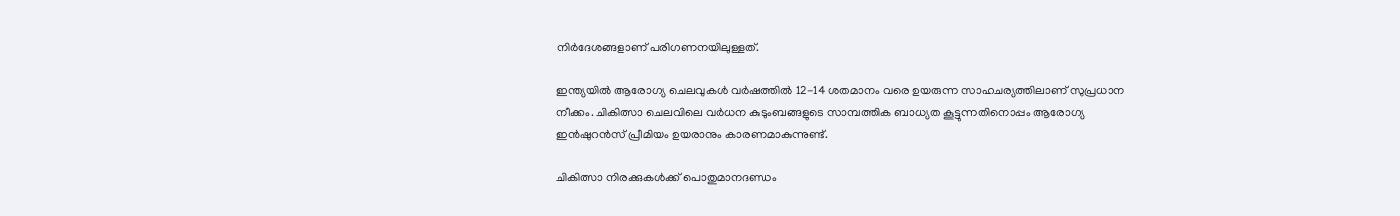നിര്‍ദേശങ്ങളാണ് പരിഗണനയിലുള്ളത്.

ഇന്ത്യയില്‍ ആരോഗ്യ ചെലവുകള്‍ വര്‍ഷത്തില്‍ 12-14 ശതമാനം വരെ ഉയരുന്ന സാഹചര്യത്തിലാണ് സുപ്രധാന നീക്കം. ചികിത്സാ ചെലവിലെ വര്‍ധന കുടുംബങ്ങളുടെ സാമ്പത്തിക ബാധ്യത കൂട്ടുന്നതിനൊപ്പം ആരോഗ്യ ഇന്‍ഷുറന്‍സ് പ്രീമിയം ഉയരാനും കാരണമാകുന്നുണ്ട്.

ചികിത്സാ നിരക്കുകള്‍ക്ക് പൊതുമാനദണ്ഡം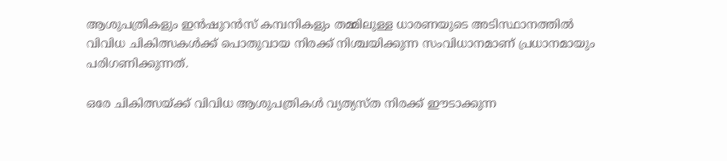ആശുപത്രികളും ഇന്‍ഷുറന്‍സ് കമ്പനികളും തമ്മിലുള്ള ധാരണയുടെ അടിസ്ഥാനത്തില്‍ വിവിധ ചികിത്സകള്‍ക്ക് പൊതുവായ നിരക്ക് നിശ്ചയിക്കുന്ന സംവിധാനമാണ് പ്രധാനമായും പരിഗണിക്കുന്നത്.

ഒരേ ചികിത്സയ്ക്ക് വിവിധ ആശുപത്രികള്‍ വ്യത്യസ്ത നിരക്ക് ഈടാക്കുന്ന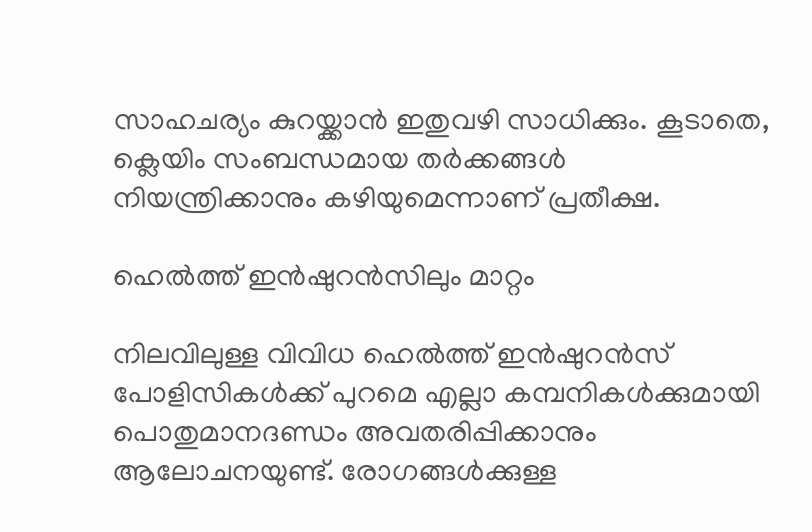സാഹചര്യം കുറയ്ക്കാന്‍ ഇതുവഴി സാധിക്കും. കൂടാതെ, ക്ലെയിം സംബന്ധമായ തര്‍ക്കങ്ങള്‍ നിയന്ത്രിക്കാനും കഴിയുമെന്നാണ് പ്രതീക്ഷ.

ഹെല്‍ത്ത് ഇന്‍ഷുറന്‍സിലും മാറ്റം

നിലവിലുള്ള വിവിധ ഹെല്‍ത്ത് ഇന്‍ഷുറന്‍സ് പോളിസികള്‍ക്ക് പുറമെ എല്ലാ കമ്പനികള്‍ക്കുമായി പൊതുമാനദണ്ഡം അവതരിപ്പിക്കാനും ആലോചനയുണ്ട്. രോഗങ്ങള്‍ക്കുള്ള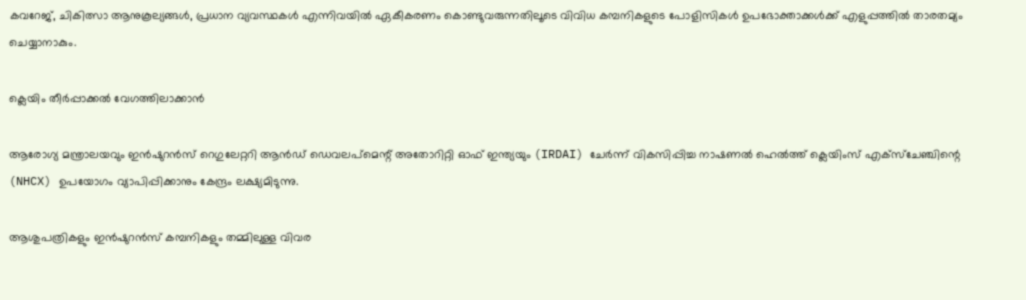കവറേജ്, ചികിത്സാ ആനുകൂല്യങ്ങള്‍, പ്രധാന വ്യവസ്ഥകള്‍ എന്നിവയില്‍ ഏകീകരണം കൊണ്ടുവരുന്നതിലൂടെ വിവിധ കമ്പനികളുടെ പോളിസികള്‍ ഉപഭോക്താക്കള്‍ക്ക് എളുപ്പത്തില്‍ താരതമ്യം ചെയ്യാനാകും.

ക്ലെയിം തീര്‍പ്പാക്കല്‍ വേഗത്തിലാക്കാന്‍

ആരോഗ്യ മന്ത്രാലയവും ഇന്‍ഷുറന്‍സ് റെഗുലേറ്ററി ആന്‍ഡ് ഡെവലപ്മെന്റ് അതോറിറ്റി ഓഫ് ഇന്ത്യയും (IRDAI) ചേര്‍ന്ന് വികസിപ്പിച്ച നാഷണല്‍ ഹെല്‍ത്ത് ക്ലെയിംസ് എക്സ്ചേഞ്ചിന്റെ (NHCX) ഉപയോഗം വ്യാപിപ്പിക്കാനും കേന്ദ്രം ലക്ഷ്യമിടുന്നു.

ആശുപത്രികളും ഇന്‍ഷുറന്‍സ് കമ്പനികളും തമ്മിലുള്ള വിവര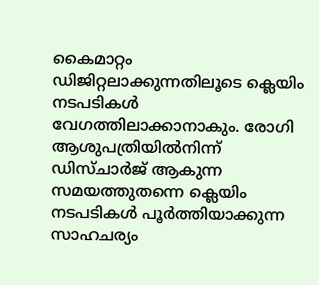കൈമാറ്റം ഡിജിറ്റലാക്കുന്നതിലൂടെ ക്ലെയിം നടപടികള്‍ വേഗത്തിലാക്കാനാകും. രോഗി ആശുപത്രിയില്‍നിന്ന് ഡിസ്ചാര്‍ജ് ആകുന്ന സമയത്തുതന്നെ ക്ലെയിം നടപടികള്‍ പൂര്‍ത്തിയാക്കുന്ന സാഹചര്യം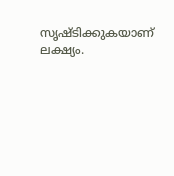സൃഷ്ടിക്കുകയാണ് ലക്ഷ്യം.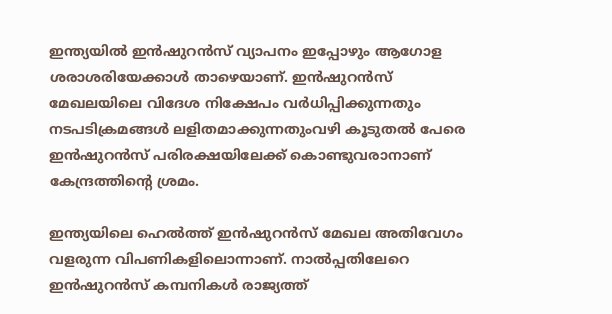ഇന്ത്യയില്‍ ഇന്‍ഷുറന്‍സ് വ്യാപനം ഇപ്പോഴും ആഗോള ശരാശരിയേക്കാള്‍ താഴെയാണ്. ഇന്‍ഷുറന്‍സ് മേഖലയിലെ വിദേശ നിക്ഷേപം വര്‍ധിപ്പിക്കുന്നതും നടപടിക്രമങ്ങള്‍ ലളിതമാക്കുന്നതുംവഴി കൂടുതല്‍ പേരെ ഇന്‍ഷുറന്‍സ് പരിരക്ഷയിലേക്ക് കൊണ്ടുവരാനാണ് കേന്ദ്രത്തിന്റെ ശ്രമം.

ഇന്ത്യയിലെ ഹെല്‍ത്ത് ഇന്‍ഷുറന്‍സ് മേഖല അതിവേഗം വളരുന്ന വിപണികളിലൊന്നാണ്. നാല്‍പ്പതിലേറെ ഇന്‍ഷുറന്‍സ് കമ്പനികള്‍ രാജ്യത്ത്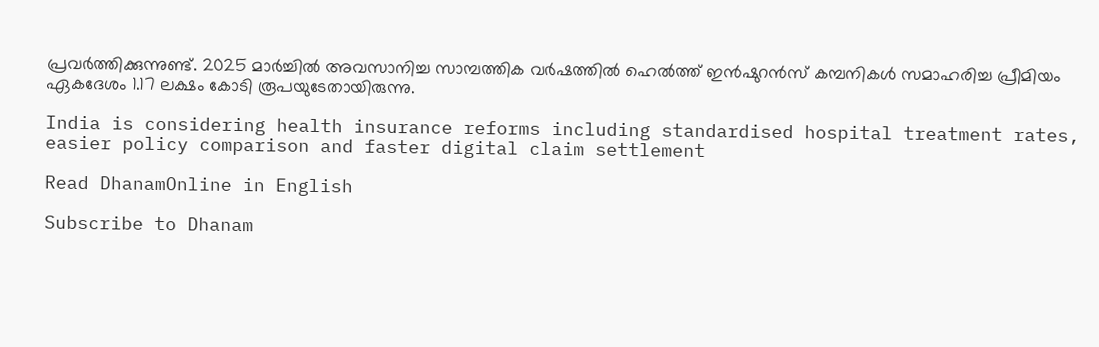പ്രവര്‍ത്തിക്കുന്നുണ്ട്. 2025 മാര്‍ച്ചില്‍ അവസാനിച്ച സാമ്പത്തിക വര്‍ഷത്തില്‍ ഹെല്‍ത്ത് ഇന്‍ഷുറന്‍സ് കമ്പനികള്‍ സമാഹരിച്ച പ്രീമിയം ഏകദേശം 1.17 ലക്ഷം കോടി രൂപയുടേതായിരുന്നു.

India is considering health insurance reforms including standardised hospital treatment rates, easier policy comparison and faster digital claim settlement

Read DhanamOnline in English

Subscribe to Dhanam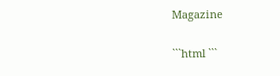Magazine

```html ```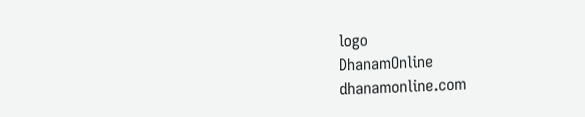logo
DhanamOnline
dhanamonline.com